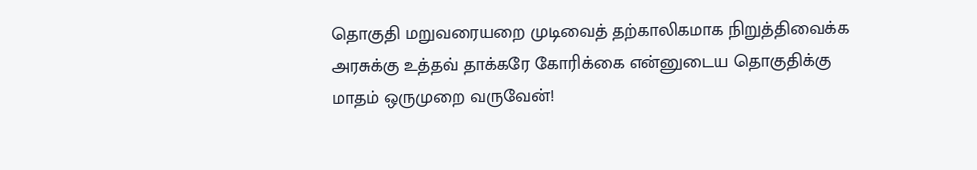தொகுதி மறுவரையறை முடிவைத் தற்காலிகமாக நிறுத்திவைக்க அரசுக்கு உத்தவ் தாக்கரே கோரிக்கை என்னுடைய தொகுதிக்கு மாதம் ஒருமுறை வருவேன்!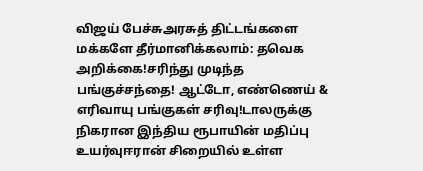விஜய் பேச்சுஅரசுத் திட்டங்களை மக்களே தீர்மானிக்கலாம்: தவெக அறிக்கை!சரிந்து முடிந்த பங்குச்சந்தை! ஆட்டோ, எண்ணெய் & எரிவாயு பங்குகள் சரிவு!டாலருக்கு நிகரான இந்திய ரூபாயின் மதிப்பு உயர்வுஈரான் சிறையில் உள்ள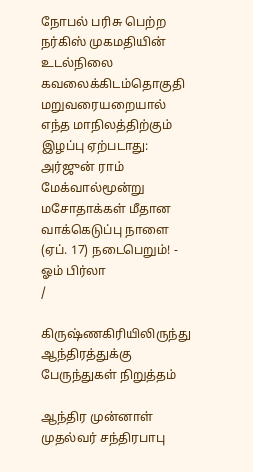நோபல் பரிசு பெற்ற நர்கிஸ் முகமதியின் உடல்நிலை கவலைக்கிடம்தொகுதி மறுவரையறையால் எந்த மாநிலத்திற்கும் இழப்பு ஏற்படாது: அர்ஜுன் ராம் மேக்வால்மூன்று மசோதாக்கள் மீதான வாக்கெடுப்பு நாளை (ஏப். 17) நடைபெறும்! - ஓம் பிர்லா
/

கிருஷ்ணகிரியிலிருந்து ஆந்திரத்துக்கு பேருந்துகள் நிறுத்தம்

ஆந்திர முன்னாள் முதல்வர் சந்திரபாபு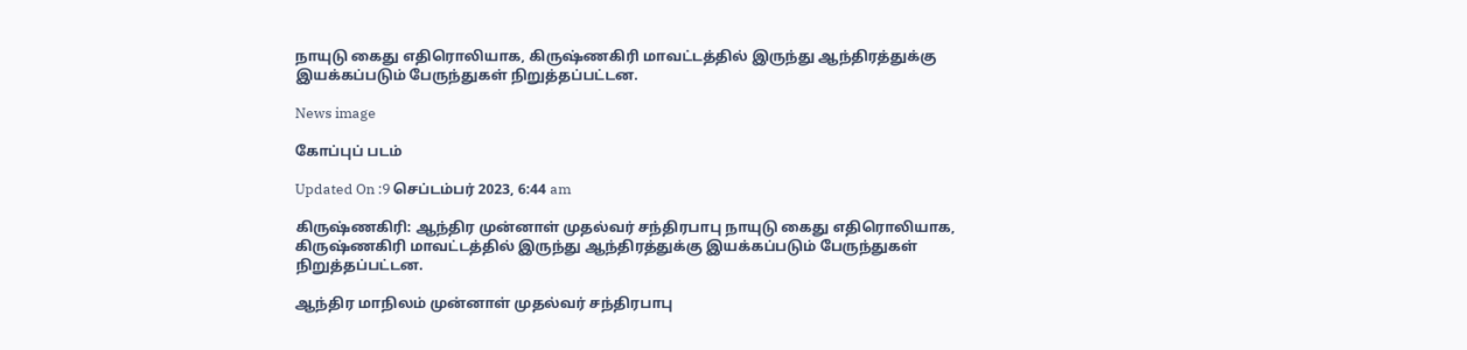நாயுடு கைது எதிரொலியாக, கிருஷ்ணகிரி மாவட்டத்தில் இருந்து ஆந்திரத்துக்கு இயக்கப்படும் பேருந்துகள் நிறுத்தப்பட்டன.

News image

கோப்புப் படம்

Updated On :9 செப்டம்பர் 2023, 6:44 am

கிருஷ்ணகிரி: ஆந்திர முன்னாள் முதல்வர் சந்திரபாபு நாயுடு கைது எதிரொலியாக, கிருஷ்ணகிரி மாவட்டத்தில் இருந்து ஆந்திரத்துக்கு இயக்கப்படும் பேருந்துகள் நிறுத்தப்பட்டன.

ஆந்திர மாநிலம் முன்னாள் முதல்வர் சந்திரபாபு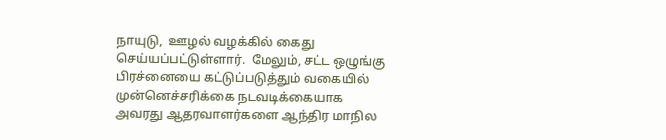நாயுடு,  ஊழல் வழக்கில் கைது செய்யப்பட்டுள்ளார்.  மேலும், சட்ட ஒழுங்கு பிரச்னையை கட்டுப்படுத்தும் வகையில் முன்னெச்சரிக்கை நடவடிக்கையாக  அவரது ஆதரவாளர்களை ஆந்திர மாநில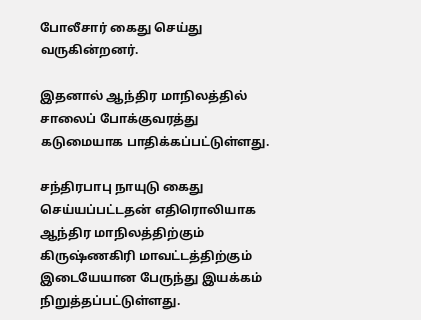போலீசார் கைது செய்து வருகின்றனர்.

இதனால் ஆந்திர மாநிலத்தில் சாலைப் போக்குவரத்து கடுமையாக பாதிக்கப்பட்டுள்ளது.

சந்திரபாபு நாயுடு கைது செய்யப்பட்டதன் எதிரொலியாக ஆந்திர மாநிலத்திற்கும் கிருஷ்ணகிரி மாவட்டத்திற்கும் இடையேயான பேருந்து இயக்கம் நிறுத்தப்பட்டுள்ளது.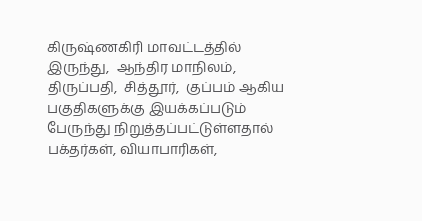கிருஷ்ணகிரி மாவட்டத்தில் இருந்து,  ஆந்திர மாநிலம்,  திருப்பதி,  சித்தூர்,  குப்பம் ஆகிய பகுதிகளுக்கு இயக்கப்படும் பேருந்து நிறுத்தப்பட்டுள்ளதால் பக்தர்கள், வியாபாரிகள்,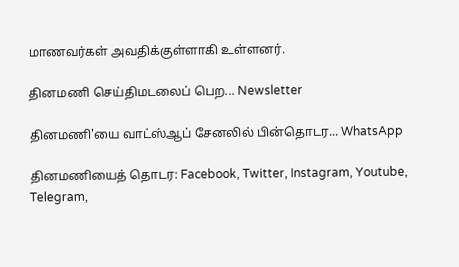மாணவர்கள் அவதிக்குள்ளாகி உள்ளனர்.

தினமணி செய்திமடலைப் பெற... Newsletter

தினமணி'யை வாட்ஸ்ஆப் சேனலில் பின்தொடர... WhatsApp

தினமணியைத் தொடர: Facebook, Twitter, Instagram, Youtube, Telegram,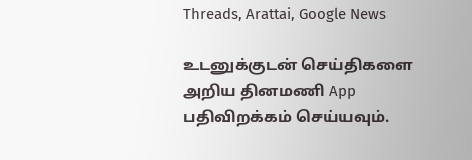Threads, Arattai, Google News

உடனுக்குடன் செய்திகளை அறிய தினமணி App பதிவிறக்கம் செய்யவும்.